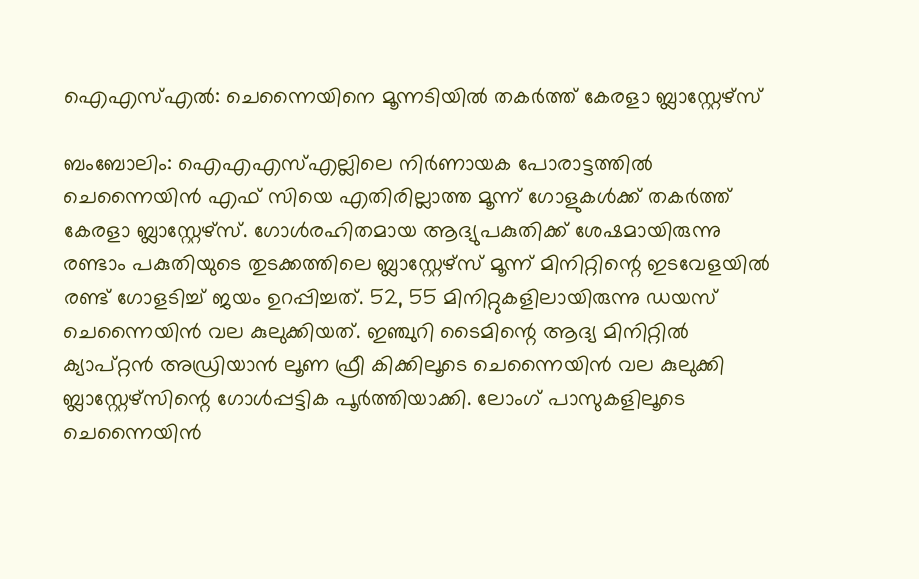ഐഎസ്എല്‍: ചെന്നൈയിനെ മൂന്നടിയില്‍ തകര്‍ത്ത് കേരളാ ബ്ലാസ്റ്റേഴ്‌സ്‌

ബംബോലിം: ഐഎഎസ്എല്ലിലെ നിര്‍ണായക പോരാട്ടത്തില്‍ ചെന്നൈയിന്‍ എഫ് സിയെ എതിരില്ലാത്ത മൂന്ന് ഗോളുകള്‍ക്ക് തകര്‍ത്ത് കേരളാ ബ്ലാസ്റ്റേഴ്‌സ്. ഗോള്‍രഹിതമായ ആദ്യുപകുതിക്ക് ശേഷമായിരുന്നു രണ്ടാം പകുതിയുടെ തുടക്കത്തിലെ ബ്ലാസ്റ്റേഴ്‌സ് മൂന്ന് മിനിറ്റിന്റെ ഇടവേളയില്‍ രണ്ട് ഗോളടിച്ച് ജയം ഉറപ്പിച്ചത്. 52, 55 മിനിറ്റുകളിലായിരുന്നു ഡയസ് ചെന്നൈയിന്‍ വല കുലുക്കിയത്. ഇഞ്ചുറി ടൈമിന്റെ ആദ്യ മിനിറ്റില്‍ ക്യാപ്റ്റന്‍ അഡ്രിയാന്‍ ലൂണ ഫ്രീ കിക്കിലൂടെ ചെന്നൈയിന്‍ വല കുലുക്കി ബ്ലാസ്റ്റേഴ്‌സിന്റെ ഗോള്‍പ്പട്ടിക പൂര്‍ത്തിയാക്കി. ലോംഗ് പാസുകളിലൂടെ ചെന്നൈയിന്‍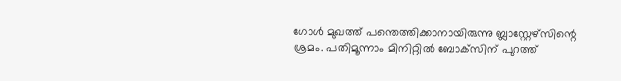ഗോള്‍ മുഖത്ത് പന്തെത്തിക്കാനായിരുന്നു ബ്ലാസ്റ്റേഴ്‌സിന്റെ ശ്രമം. പതിമൂന്നാം മിനിറ്റില്‍ ബോക്‌സിന് പുറത്ത്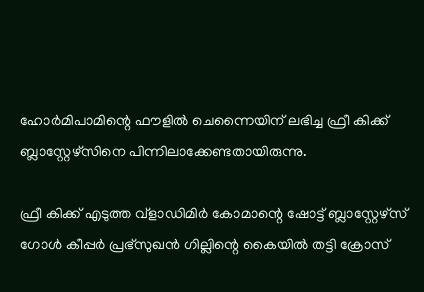ഹോര്‍മിപാമിന്റെ ഫൗളില്‍ ചെന്നൈയിന് ലഭിച്ച ഫ്രീ കിക്ക് ബ്ലാസ്റ്റേഴ്‌സിനെ പിന്നിലാക്കേണ്ടതായിരുന്നു.

ഫ്രീ കിക്ക് എടുത്ത വ്‌ളാഡിമിര്‍ കോമാന്റെ ഷോട്ട് ബ്ലാസ്റ്റേഴ്‌സ് ഗോള്‍ കീപ്പര്‍ പ്രഭ്സുഖന്‍ ഗില്ലിന്റെ കൈയില്‍ തട്ടി ക്രോസ്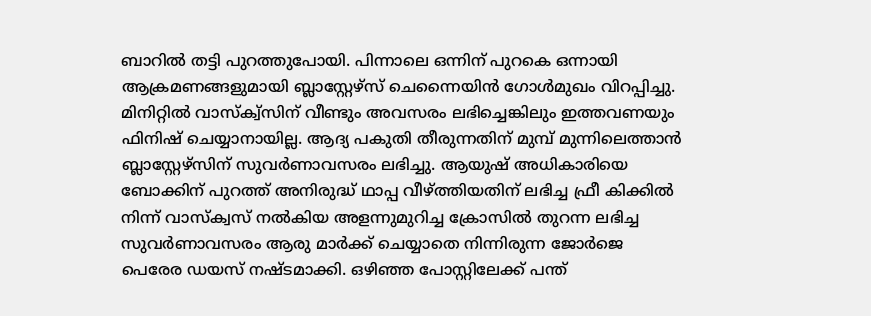ബാറില്‍ തട്ടി പുറത്തുപോയി. പിന്നാലെ ഒന്നിന് പുറകെ ഒന്നായി ആക്രമണങ്ങളുമായി ബ്ലാസ്റ്റേഴ്‌സ് ചെന്നൈയിന്‍ ഗോള്‍മുഖം വിറപ്പിച്ചു. മിനിറ്റില്‍ വാസ്‌ക്വ്‌സിന് വീണ്ടും അവസരം ലഭിച്ചെങ്കിലും ഇത്തവണയും ഫിനിഷ് ചെയ്യാനായില്ല. ആദ്യ പകുതി തീരുന്നതിന് മുമ്പ് മുന്നിലെത്താന്‍ ബ്ലാസ്റ്റേഴ്‌സിന് സുവര്‍ണാവസരം ലഭിച്ചു. ആയുഷ് അധികാരിയെ ബോക്കിന് പുറത്ത് അനിരുദ്ധ് ഥാപ്പ വീഴ്ത്തിയതിന് ലഭിച്ച ഫ്രീ കിക്കില്‍ നിന്ന് വാസ്‌ക്വസ് നല്‍കിയ അളന്നുമുറിച്ച ക്രോസില്‍ തുറന്ന ലഭിച്ച സുവര്‍ണാവസരം ആരു മാര്‍ക്ക് ചെയ്യാതെ നിന്നിരുന്ന ജോര്‍ജെ പെരേര ഡയസ് നഷ്ടമാക്കി. ഒഴിഞ്ഞ പോസ്റ്റിലേക്ക് പന്ത്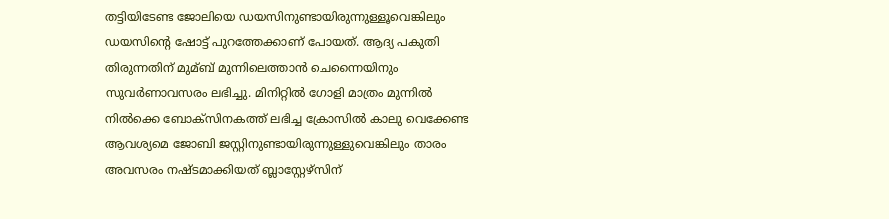തട്ടിയിടേണ്ട ജോലിയെ ഡയസിനുണ്ടായിരുന്നുള്ളൂവെങ്കിലും ഡയസിന്റെ ഷോട്ട് പുറത്തേക്കാണ് പോയത്. ആദ്യ പകുതി തിരുന്നതിന് മുമ്ബ് മുന്നിലെത്താന്‍ ചെന്നൈയിനും സുവര്‍ണാവസരം ലഭിച്ചു. മിനിറ്റില്‍ ഗോളി മാത്രം മുന്നില്‍ നില്‍ക്കെ ബോക്‌സിനകത്ത് ലഭിച്ച ക്രോസില്‍ കാലു വെക്കേണ്ട ആവശ്യമെ ജോബി ജസ്റ്റിനുണ്ടായിരുന്നുള്ളുവെങ്കിലും താരം അവസരം നഷ്ടമാക്കിയത് ബ്ലാസ്റ്റേഴ്‌സിന്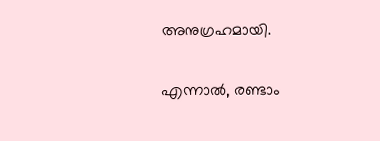അനുഗ്രഹമായി.

എന്നാല്‍, രണ്ടാം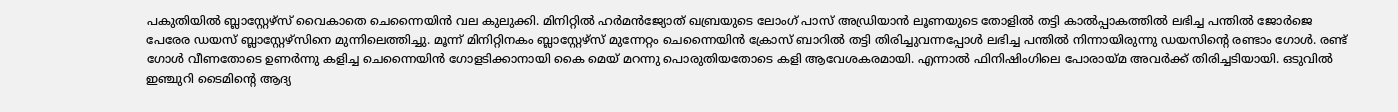പകുതിയില്‍ ബ്ലാസ്റ്റേഴ്‌സ് വൈകാതെ ചെന്നൈയിന്‍ വല കുലുക്കി. മിനിറ്റില്‍ ഹര്‍മന്‍ജ്യോത് ഖബ്രയുടെ ലോംഗ് പാസ് അഡ്രിയാന്‍ ലൂണയുടെ തോളില്‍ തട്ടി കാല്‍പ്പാകത്തില്‍ ലഭിച്ച പന്തില്‍ ജോര്‍ജെ പേരേര ഡയസ് ബ്ലാസ്റ്റേഴ്‌സിനെ മുന്നിലെത്തിച്ചു. മൂന്ന് മിനിറ്റിനകം ബ്ലാസ്റ്റേഴ്‌സ് മുന്നേറ്റം ചെന്നൈയിന്‍ ക്രോസ് ബാറില്‍ തട്ടി തിരിച്ചുവന്നപ്പോള്‍ ലഭിച്ച പന്തില്‍ നിന്നായിരുന്നു ഡയസിന്റെ രണ്ടാം ഗോള്‍. രണ്ട് ഗോള്‍ വീണതോടെ ഉണര്‍ന്നു കളിച്ച ചെന്നൈയിന്‍ ഗോളടിക്കാനായി കൈ മെയ് മറന്നു പൊരുതിയതോടെ കളി ആവേശകരമായി. എന്നാല്‍ ഫിനിഷിംഗിലെ പോരായ്മ അവര്‍ക്ക് തിരിച്ചടിയായി. ഒടുവില്‍ ഇഞ്ചുറി ടൈമിന്റെ ആദ്യ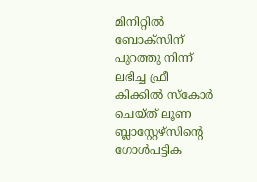മിനിറ്റില്‍ ബോക്‌സിന് പുറത്തു നിന്ന് ലഭിച്ച ഫ്രീ കിക്കില്‍ സ്‌കോര്‍ ചെയ്ത് ലൂണ ബ്ലാസ്റ്റേഴ്‌സിന്റെ ഗോള്‍പട്ടിക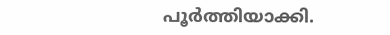പൂര്‍ത്തിയാക്കി.